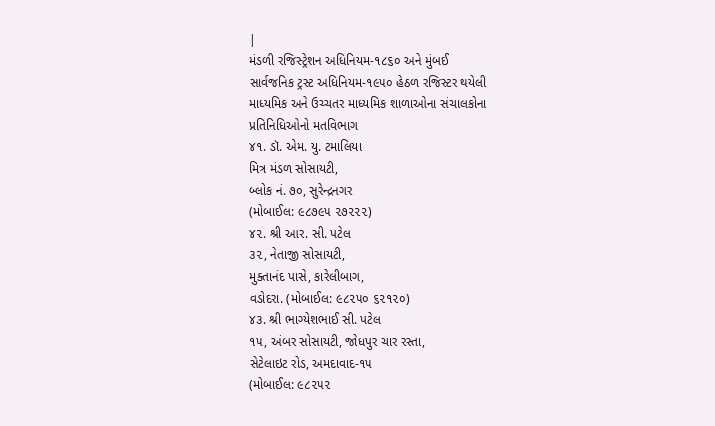|
મંડળી રજિસ્ટ્રેશન અધિનિયમ-૧૮૬૦ અને મુંબઈ
સાર્વજનિક ટ્રસ્ટ અધિનિયમ-૧૯૫૦ હેઠળ રજિસ્ટર થયેલી
માધ્યમિક અને ઉચ્ચતર માધ્યમિક શાળાઓના સંચાલકોના
પ્રતિનિધિઓનો મતવિભાગ
૪૧. ડૉ. એમ. યુ. ટમાલિયા
મિત્ર મંડળ સોસાયટી,
બ્લોક નં. ૭૦, સુરેન્દ્રનગર
(મોબાઈલ: ૯૮૭૯૫ ૨૭૨૨૨)
૪૨. શ્રી આર. સી. પટેલ
૩૨, નેતાજી સોસાયટી,
મુક્તાનંદ પાસે, કારેલીબાગ,
વડોદરા. (મોબાઈલ: ૯૮૨૫૦ ૬૨૧૨૦)
૪૩. શ્રી ભાગ્યેશભાઈ સી. પટેલ
૧૫, અંબર સોસાયટી, જોધપુર ચાર રસ્તા,
સેટેલાઇટ રોડ, અમદાવાદ-૧૫
(મોબાઈલ: ૯૮૨૫૨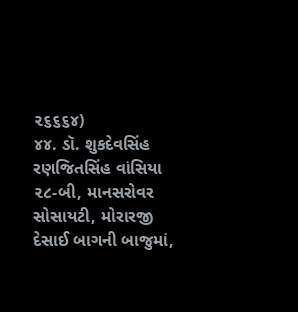૨૬૬૬૪)
૪૪. ડૉ. શુકદેવસિંહ રણજિતસિંહ વાંસિયા
૨૮-બી, માનસરોવર સોસાયટી, મોરારજી
દેસાઈ બાગની બાજુમાં,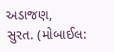અડાજણ,
સુરત. (મોબાઈલ: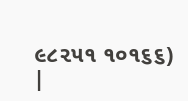૯૮૨૫૧ ૧૦૧૬૬)
|